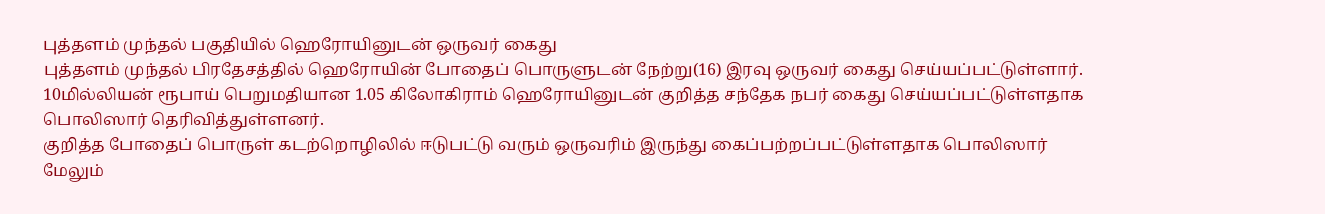புத்தளம் முந்தல் பகுதியில் ஹெரோயினுடன் ஒருவர் கைது
புத்தளம் முந்தல் பிரதேசத்தில் ஹெரோயின் போதைப் பொருளுடன் நேற்று(16) இரவு ஒருவர் கைது செய்யப்பட்டுள்ளார்.
10மில்லியன் ரூபாய் பெறுமதியான 1.05 கிலோகிராம் ஹெரோயினுடன் குறித்த சந்தேக நபர் கைது செய்யப்பட்டுள்ளதாக பொலிஸார் தெரிவித்துள்ளனர்.
குறித்த போதைப் பொருள் கடற்றொழிலில் ஈடுபட்டு வரும் ஒருவரிம் இருந்து கைப்பற்றப்பட்டுள்ளதாக பொலிஸார் மேலும்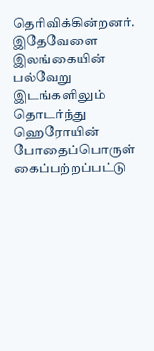தெரிவிக்கின்றனர்.
இதேவேளை இலங்கையின் பல்வேறு இடங்களிலும் தொடர்ந்து ஹெரோயின் போதைப்பொருள் கைப்பற்றப்பட்டு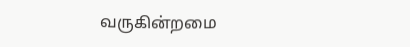வருகின்றமை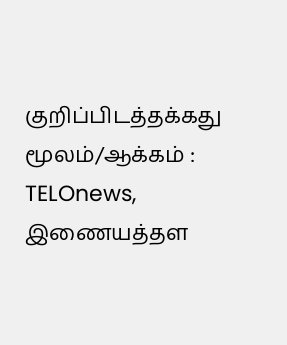குறிப்பிடத்தக்கது
மூலம்/ஆக்கம் : TELOnews, இணையத்தள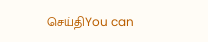செய்திYou can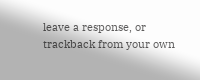leave a response, or trackback from your own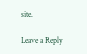site.

Leave a Reply